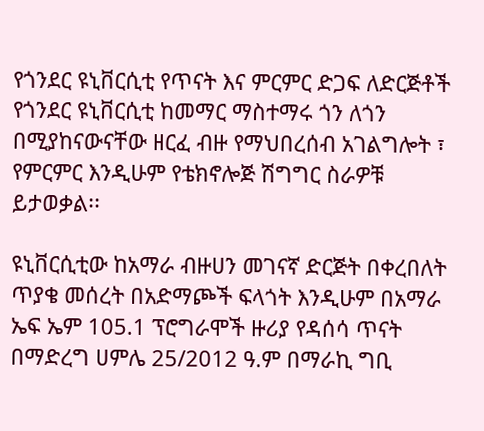የጎንደር ዩኒቨርሲቲ የጥናት እና ምርምር ድጋፍ ለድርጅቶች
የጎንደር ዩኒቨርሲቲ ከመማር ማስተማሩ ጎን ለጎን በሚያከናውናቸው ዘርፈ ብዙ የማህበረሰብ አገልግሎት ፣ የምርምር እንዲሁም የቴክኖሎጅ ሽግግር ስራዎቹ ይታወቃል፡፡

ዩኒቨርሲቲው ከአማራ ብዙሀን መገናኛ ድርጅት በቀረበለት ጥያቄ መሰረት በአድማጮች ፍላጎት እንዲሁም በአማራ ኤፍ ኤም 105.1 ፕሮግራሞች ዙሪያ የዳሰሳ ጥናት በማድረግ ሀምሌ 25/2012 ዓ.ም በማራኪ ግቢ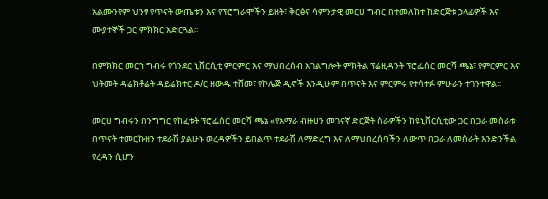አልሙንየም ህንፃ የጥናት ውጤቱን እና የፕሮግራሞችን ይዘት፣ ቅርፅና ሳምንታዊ መርሀ ግብር በተመለከተ ከድርጅቱ ኃላፊዎች እና ሙያተኞች ጋር ምክክር አድርጓል፡፡

በምክክር መርኀ ግብሩ የጎንደር ኒቨርሲቲ ምርምር እና ማህበረሰብ አገልግሎት ምክትል ፕሬዚዳንት ፕሮፌሰር መርሻ ጫኔ፣ የምርምር እና ህትመት ዳሬክቶሬት ዳይሬክተር ዶ/ር ዘውዱ ተሸመ፣ የኮሌጅ ዲኖች እንዲሁም በጥናት እና ምርምሩ የተሳተፉ ምሁራን ተገንተዋል፡፡

መርሀ ግብሩን በንግግር የከፈቱት ፕሮፌሰር መርሻ ጫኔ «የአማራ ብዙሀን መገናኛ ድርጅት ስራዎችን ከዩኒቨርሲቲው ጋር በጋራ መስራቱ በጥናት ተመርኩዘን ተደራሽ ያልሁኑ ወረዳዎችን ይበልጥ ተደራሽ ለማድረግ እና ለማህበረሰባችን ለውጥ በጋራ ለመስራት እንድንችል የረዳን ሲሆን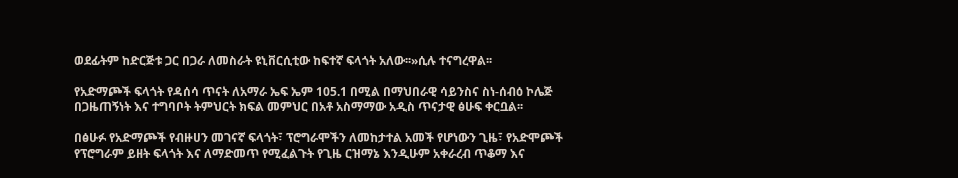ወደፊትም ከድርጅቱ ጋር በጋራ ለመስራት ዩኒቨርሲቲው ከፍተኛ ፍላጎት አለው፡፡»ሲሉ ተናግረዋል፡፡

የአድማጮች ፍላጎት የዳሰሳ ጥናት ለአማራ ኤፍ ኤም 105.1 በሚል በማህበራዊ ሳይንስና ስነ-ሰብዕ ኮሌጅ በጋዜጠኝነት እና ተግባቦት ትምህርት ክፍል መምህር በአቶ አስማማው አዲስ ጥናታዊ ፅሁፍ ቀርቧል፡፡

በፅሁፉ የአድማጮች የብዙሀን መገናኛ ፍላጎት፣ ፕሮግራሞችን ለመከታተል አመች የሆነውን ጊዜ፣ የአድሞጮች የፕሮግራም ይዘት ፍላጎት እና ለማድመጥ የሚፈልጉት የጊዜ ርዝማኔ እንዲሁም አቀራረብ ጥቆማ እና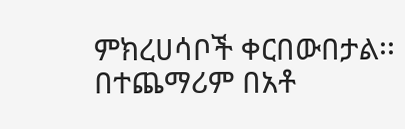ምክረሀሳቦች ቀርበውበታል፡፡ በተጨማሪም በአቶ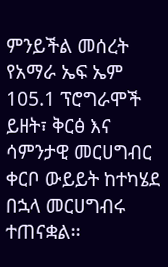ምንይችል መሰረት የአማራ ኤፍ ኤም 105.1 ፕሮግራሞች ይዘት፣ ቅርፅ እና ሳምንታዊ መርሀግብር ቀርቦ ውይይት ከተካሄደ በኋላ መርሀግብሩ ተጠናቋል፡፡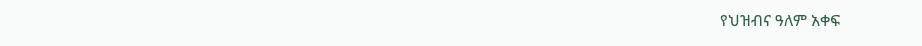የህዝብና ዓለም አቀፍ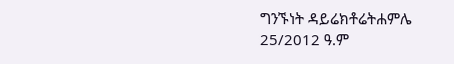ግንኙነት ዳይሬክቶሬትሐምሌ 25/2012 ዓ.ም